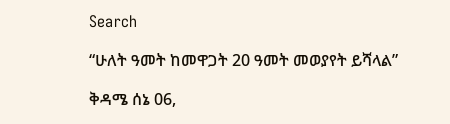Search

“ሁለት ዓመት ከመዋጋት 20 ዓመት መወያየት ይሻላል”

ቅዳሜ ሰኔ 06,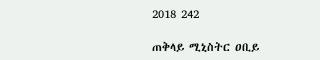2018 242

ጠቅላይ ሚኒስትር ዐቢይ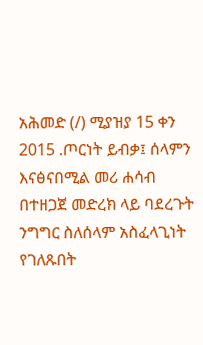አሕመድ (/) ሚያዝያ 15 ቀን 2015 .ጦርነት ይብቃ፤ ሰላምን እናፅናበሚል መሪ ሐሳብ በተዘጋጀ መድረክ ላይ ባደረጉት ንግግር ስለሰላም አስፈላጊነት የገለጹበት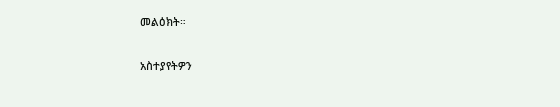መልዕክት።

አስተያየትዎን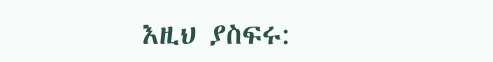እዚህ ያስፍሩ: